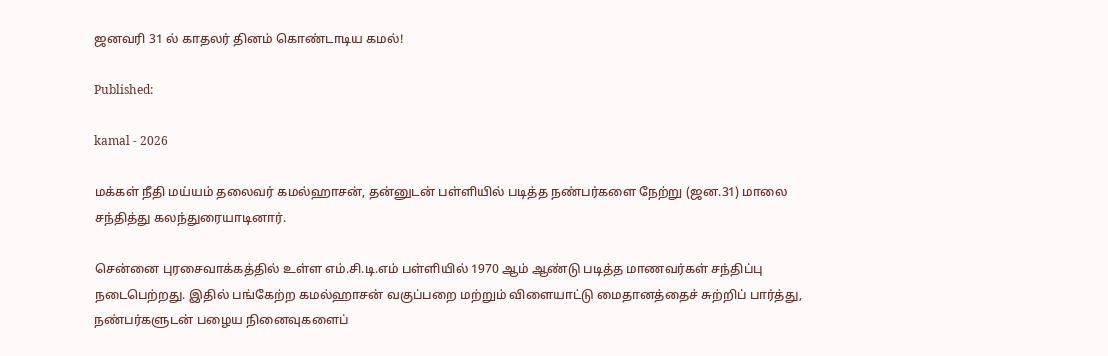ஜனவரி 31 ல் காதலர் தினம் கொண்டாடிய கமல்!

Published:

kamal - 2026

மக்கள் நீதி மய்யம் தலைவர் கமல்ஹாசன், தன்னுடன் பள்ளியில் படித்த நண்பர்களை நேற்று (ஜன.31) மாலை சந்தித்து கலந்துரையாடினார்.

சென்னை புரசைவாக்கத்தில் உள்ள எம்.சி.டி.எம் பள்ளியில் 1970 ஆம் ஆண்டு படித்த மாணவர்கள் சந்திப்பு நடைபெற்றது. இதில் பங்கேற்ற கமல்ஹாசன் வகுப்பறை மற்றும் விளையாட்டு மைதானத்தைச் சுற்றிப் பார்த்து, நண்பர்களுடன் பழைய நினைவுகளைப்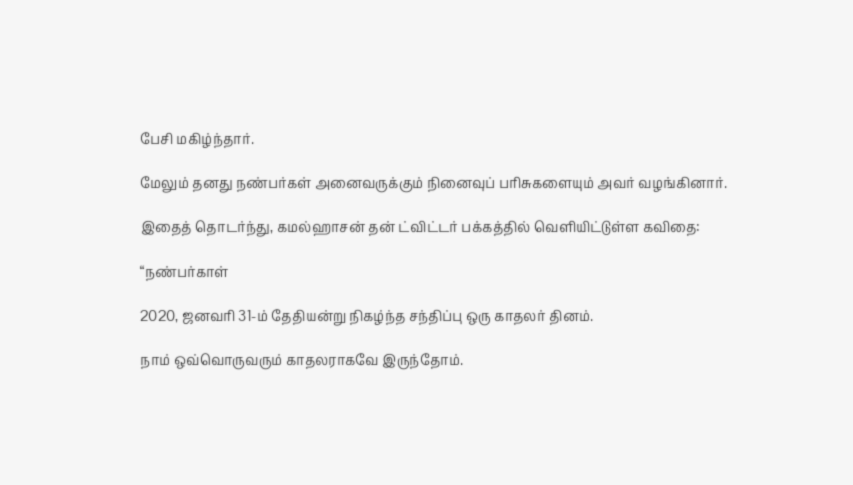பேசி மகிழ்ந்தார்.

மேலும் தனது நண்பர்கள் அனைவருக்கும் நினைவுப் பரிசுகளையும் அவர் வழங்கினார்.

இதைத் தொடர்ந்து, கமல்ஹாசன் தன் ட்விட்டர் பக்கத்தில் வெளியிட்டுள்ள கவிதை:

“நண்பர்காள்

2020, ஜனவரி 31-ம் தேதியன்று நிகழ்ந்த சந்திப்பு ஒரு காதலர் தினம்.

நாம் ஒவ்வொருவரும் காதலராகவே இருந்தோம்.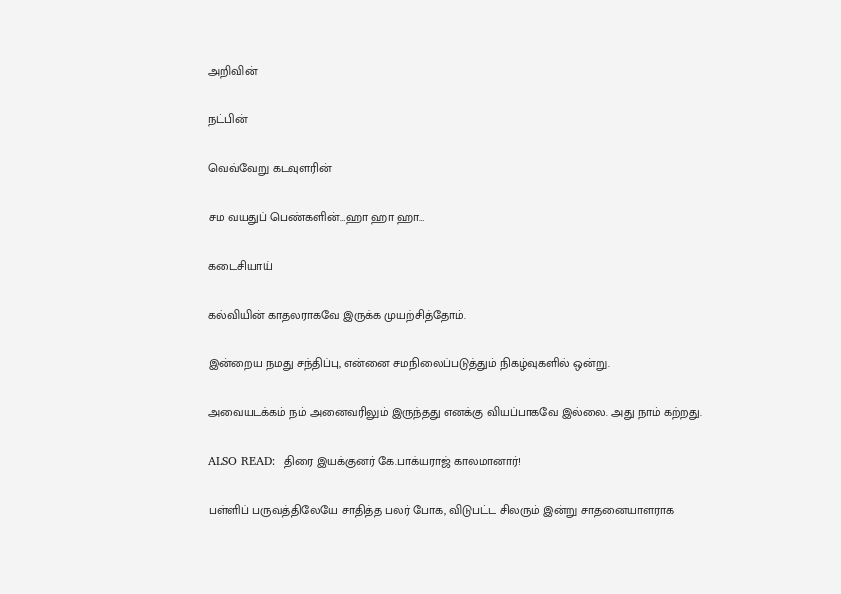அறிவின்

நட்பின்

வெவ்வேறு கடவுளரின்

சம வயதுப் பெண்களின்…ஹா ஹா ஹா…

கடைசியாய்

கல்வியின் காதலராகவே இருக்க முயற்சித்தோம்.

இன்றைய நமது சந்திப்பு, என்னை சமநிலைப்படுத்தும் நிகழ்வுகளில் ஒன்று.

அவையடக்கம் நம் அனைவரிலும் இருந்தது எனக்கு வியப்பாகவே இல்லை. அது நாம் கற்றது.

ALSO READ:  திரை இயக்குனர் கே.பாக்யராஜ் காலமானார்!

பள்ளிப் பருவத்திலேயே சாதித்த பலர் போக, விடுபட்ட சிலரும் இன்று சாதனையாளராக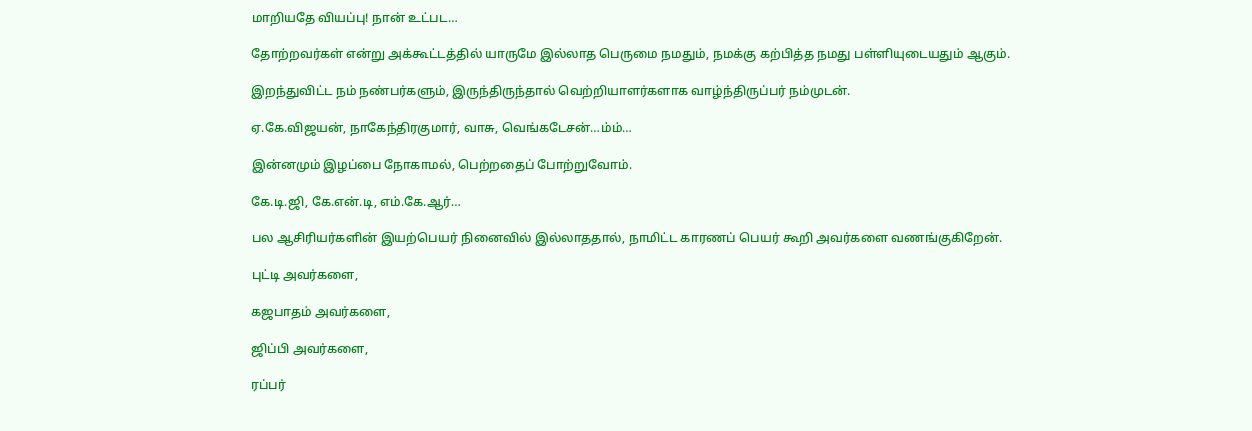மாறியதே வியப்பு! நான் உட்பட…

தோற்றவர்கள் என்று அக்கூட்டத்தில் யாருமே இல்லாத பெருமை நமதும், நமக்கு கற்பித்த நமது பள்ளியுடையதும் ஆகும்.

இறந்துவிட்ட நம் நண்பர்களும், இருந்திருந்தால் வெற்றியாளர்களாக வாழ்ந்திருப்பர் நம்முடன்.

ஏ.கே.விஜயன், நாகேந்திரகுமார், வாசு, வெங்கடேசன்…ம்ம்…

இன்னமும் இழப்பை நோகாமல், பெற்றதைப் போற்றுவோம்.

கே.டி.ஜி, கே.என்.டி, எம்.கே.ஆர்…

பல ஆசிரியர்களின் இயற்பெயர் நினைவில் இல்லாததால், நாமிட்ட காரணப் பெயர் கூறி அவர்களை வணங்குகிறேன்.

புட்டி அவர்களை,

கஜபாதம் அவர்களை,

ஜிப்பி அவர்களை,

ரப்பர்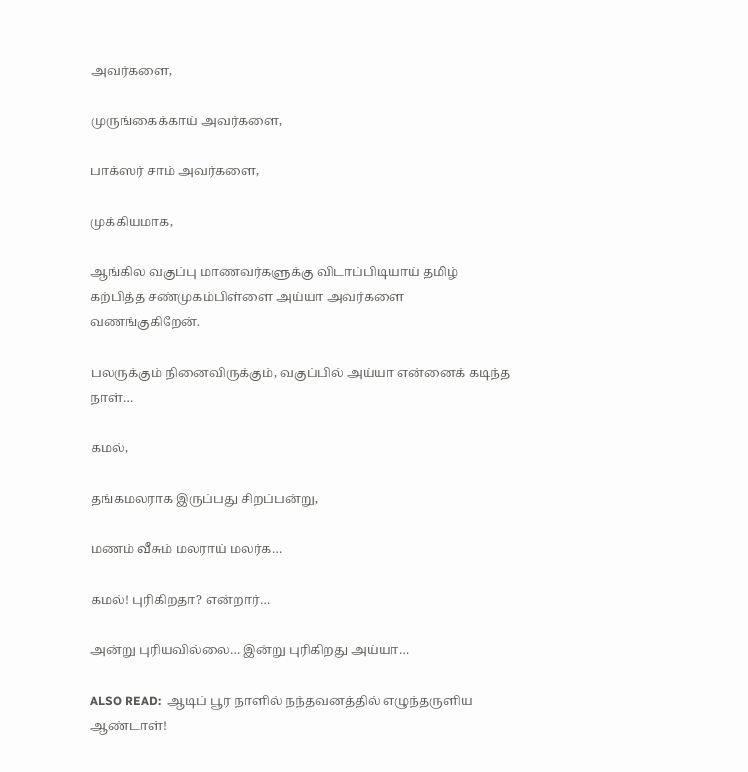அவர்களை,

முருங்கைக்காய் அவர்களை,

பாக்ஸர் சாம் அவர்களை,

முக்கியமாக,

ஆங்கில வகுப்பு மாணவர்களுக்கு விடாப்பிடியாய் தமிழ் கற்பித்த சண்முகம்பிள்ளை அய்யா அவர்களை வணங்குகிறேன்.

பலருக்கும் நினைவிருக்கும், வகுப்பில் அய்யா என்னைக் கடிந்த நாள்…

கமல்,

தங்கமலராக இருப்பது சிறப்பன்று,

மணம் வீசும் மலராய் மலர்க…

கமல்! புரிகிறதா? என்றார்…

அன்று புரியவில்லை… இன்று புரிகிறது அய்யா…

ALSO READ:  ஆடிப் பூர நாளில் நந்தவனத்தில் எழுந்தருளிய ஆண்டாள்!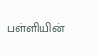பள்ளியின்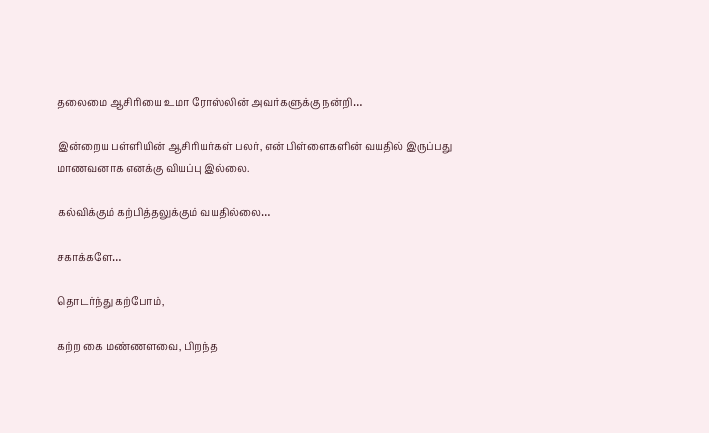தலைமை ஆசிரியை உமா ரோஸ்லின் அவர்களுக்கு நன்றி…

இன்றைய பள்ளியின் ஆசிரியர்கள் பலர், என் பிள்ளைகளின் வயதில் இருப்பது மாணவனாக எனக்கு வியப்பு இல்லை.

கல்விக்கும் கற்பித்தலுக்கும் வயதில்லை…

சகாக்களே…

தொடர்ந்து கற்போம்,

கற்ற கை மண்ணளவை, பிறந்த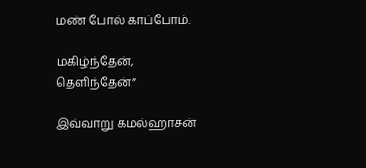மண் போல் காப்போம்.

மகிழ்ந்தேன், தெளிந்தேன்”

இவ்வாறு கமல்ஹாசன்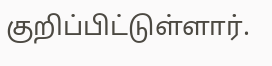குறிப்பிட்டுள்ளார்.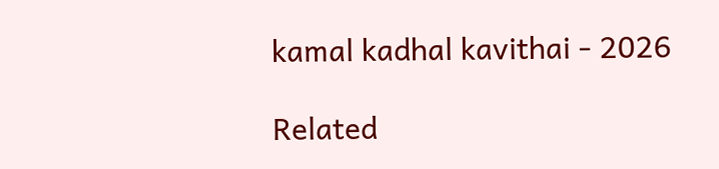kamal kadhal kavithai - 2026

Related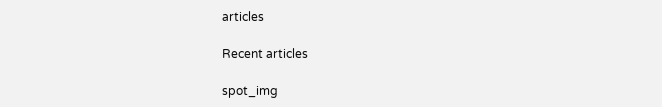articles

Recent articles

spot_img